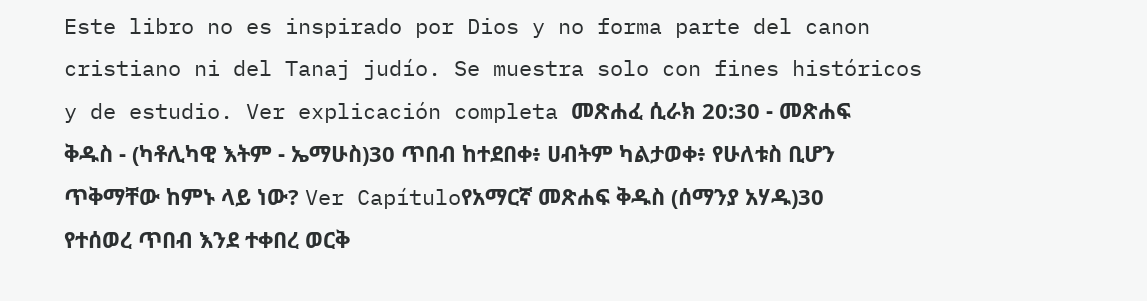Este libro no es inspirado por Dios y no forma parte del canon cristiano ni del Tanaj judío. Se muestra solo con fines históricos y de estudio. Ver explicación completa መጽሐፈ ሲራክ 20:30 - መጽሐፍ ቅዱስ - (ካቶሊካዊ እትም - ኤማሁስ)30 ጥበብ ከተደበቀ፥ ሀብትም ካልታወቀ፥ የሁለቱስ ቢሆን ጥቅማቸው ከምኑ ላይ ነው? Ver Capítuloየአማርኛ መጽሐፍ ቅዱስ (ሰማንያ አሃዱ)30 የተሰወረ ጥበብ እንደ ተቀበረ ወርቅ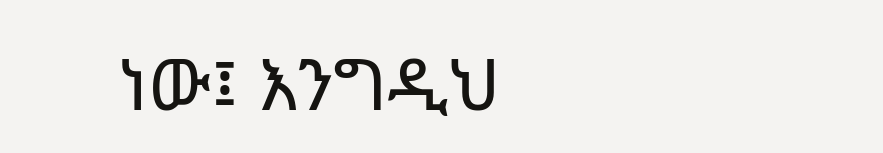ነው፤ እንግዲህ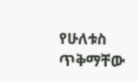የሁለቱስ ጥቅማቸው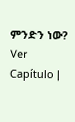ምንድን ነው? Ver Capítulo |